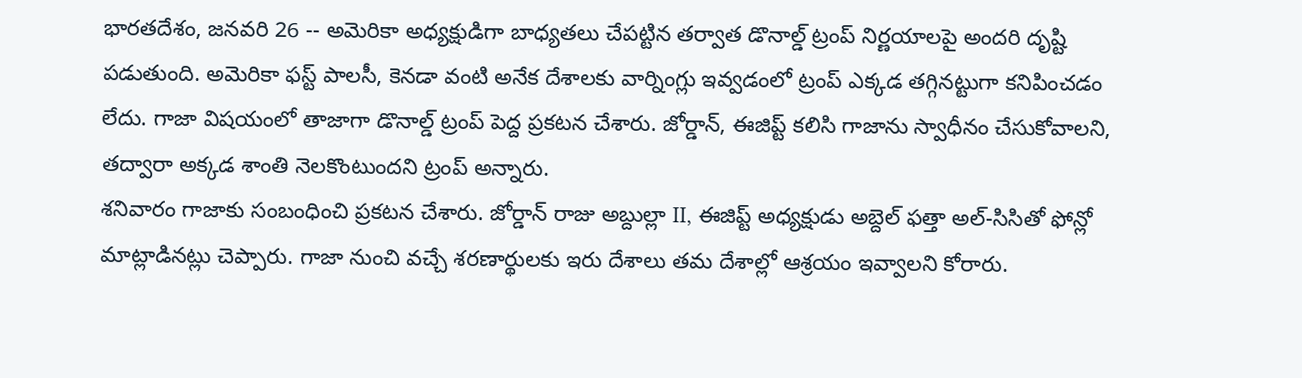భారతదేశం, జనవరి 26 -- అమెరికా అధ్యక్షుడిగా బాధ్యతలు చేపట్టిన తర్వాత డొనాల్డ్ ట్రంప్ నిర్ణయాలపై అందరి దృష్టి పడుతుంది. అమెరికా ఫస్ట్ పాలసీ, కెనడా వంటి అనేక దేశాలకు వార్నింగ్లు ఇవ్వడంలో ట్రంప్ ఎక్కడ తగ్గినట్టుగా కనిపించడం లేదు. గాజా విషయంలో తాజాగా డొనాల్డ్ ట్రంప్ పెద్ద ప్రకటన చేశారు. జోర్డాన్, ఈజిప్ట్ కలిసి గాజాను స్వాధీనం చేసుకోవాలని, తద్వారా అక్కడ శాంతి నెలకొంటుందని ట్రంప్ అన్నారు.
శనివారం గాజాకు సంబంధించి ప్రకటన చేశారు. జోర్డాన్ రాజు అబ్దుల్లా II, ఈజిప్ట్ అధ్యక్షుడు అబ్దెల్ ఫత్తా అల్-సిసితో ఫోన్లో మాట్లాడినట్లు చెప్పారు. గాజా నుంచి వచ్చే శరణార్థులకు ఇరు దేశాలు తమ దేశాల్లో ఆశ్రయం ఇవ్వాలని కోరారు.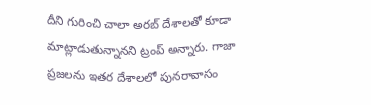దీని గురించి చాలా అరబ్ దేశాలతో కూడా మాట్లాడుతున్నానని ట్రంప్ అన్నారు. గాజా ప్రజలను ఇతర దేశాలలో పునరావాసం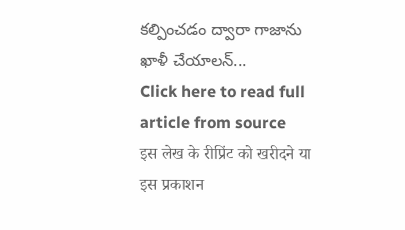కల్పించడం ద్వారా గాజాను ఖాళీ చేయాలన్...
Click here to read full article from source
इस लेख के रीप्रिंट को खरीदने या इस प्रकाशन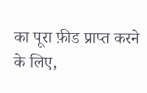का पूरा फ़ीड प्राप्त करने के लिए,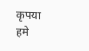कृपया
हमे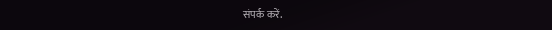संपर्क करें.